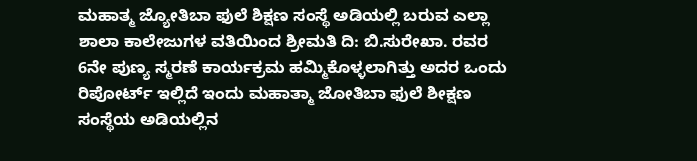ಮಹಾತ್ಮ ಜ್ಯೋತಿಬಾ ಫುಲೆ ಶಿಕ್ಷಣ ಸಂಸ್ಥೆ ಅಡಿಯಲ್ಲಿ ಬರುವ ಎಲ್ಲಾ ಶಾಲಾ ಕಾಲೇಜುಗಳ ವತಿಯಿಂದ ಶ್ರೀಮತಿ ದಿ: ಬಿ.ಸುರೇಖಾ. ರವರ 6ನೇ ಪುಣ್ಯ ಸ್ಮರಣೆ ಕಾರ್ಯಕ್ರಮ ಹಮ್ಮಿಕೊಳ್ಳಲಾಗಿತ್ತು ಅದರ ಒಂದು ರಿಪೋರ್ಟ್ ಇಲ್ಲಿದೆ ಇಂದು ಮಹಾತ್ಮಾ ಜೋತಿಬಾ ಫುಲೆ ಶೀಕ್ಷಣ ಸಂಸ್ಥೆಯ ಅಡಿಯಲ್ಲಿನ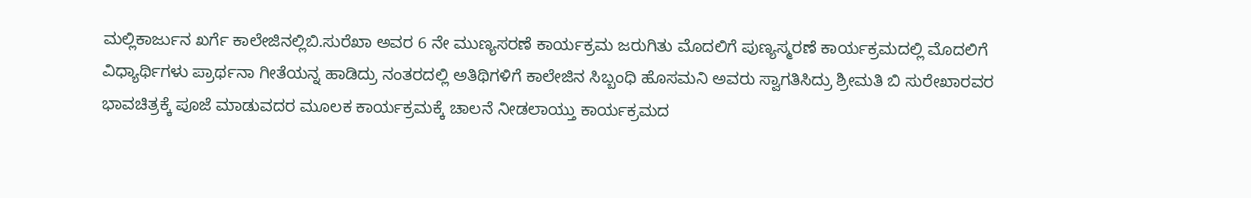ಮಲ್ಲಿಕಾರ್ಜುನ ಖರ್ಗೆ ಕಾಲೇಜಿನಲ್ಲಿಬಿ.ಸುರೆಖಾ ಅವರ 6 ನೇ ಮುಣ್ಯಸರಣೆ ಕಾರ್ಯಕ್ರಮ ಜರುಗಿತು ಮೊದಲಿಗೆ ಪುಣ್ಯಸ್ಮರಣೆ ಕಾರ್ಯಕ್ರಮದಲ್ಲಿ ಮೊದಲಿಗೆ ವಿಧ್ಯಾರ್ಥಿಗಳು ಪ್ರಾರ್ಥನಾ ಗೀತೆಯನ್ನ ಹಾಡಿದ್ರು ನಂತರದಲ್ಲಿ ಅತಿಥಿಗಳಿಗೆ ಕಾಲೇಜಿನ ಸಿಬ್ಬಂಧಿ ಹೊಸಮನಿ ಅವರು ಸ್ವಾಗತಿಸಿದ್ರು ಶ್ರೀಮತಿ ಬಿ ಸುರೇಖಾರವರ ಭಾವಚಿತ್ರಕ್ಕೆ ಪೂಜೆ ಮಾಡುವದರ ಮೂಲಕ ಕಾರ್ಯಕ್ರಮಕ್ಕೆ ಚಾಲನೆ ನೀಡಲಾಯ್ತು ಕಾರ್ಯಕ್ರಮದ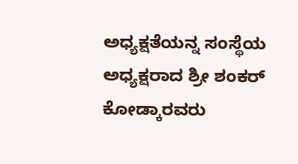ಅಧ್ಯಕ್ಷತೆಯನ್ನ ಸಂಸ್ಥೆಯ ಅಧ್ಯಕ್ಷರಾದ ಶ್ರೀ ಶಂಕರ್ ಕೋಡ್ಕಾರವರು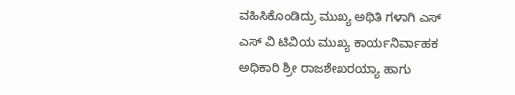ವಹಿಸಿಕೊಂಡಿದ್ರು ಮುಖ್ಯ ಅಥಿತಿ ಗಳಾಗಿ ಎಸ್ ಎಸ್ ವಿ ಟಿವಿಯ ಮುಖ್ಯ ಕಾರ್ಯನಿರ್ವಾಹಕ ಅಧಿಕಾರಿ ಶ್ರೀ ರಾಜಶೇಖರಯ್ಯಾ ಹಾಗು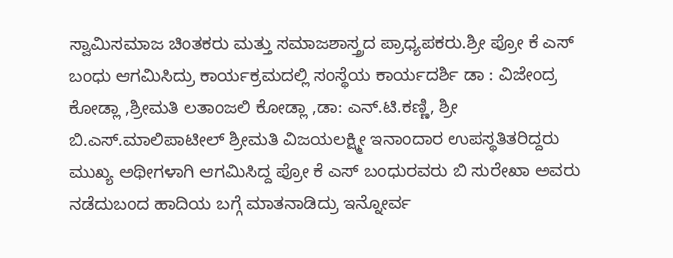ಸ್ವಾಮಿಸಮಾಜ ಚಿಂತಕರು ಮತ್ತು ಸಮಾಜಶಾಸ್ತ್ರದ ಪ್ರಾಧ್ಯಪಕರು.ಶ್ರೀ ಪ್ರೋ ಕೆ ಎಸ್ ಬಂಧು ಆಗಮಿಸಿದ್ರು ಕಾರ್ಯಕ್ರಮದಲ್ಲಿ ಸಂಸ್ಥೆಯ ಕಾರ್ಯದರ್ಶಿ ಡಾ : ವಿಜೇಂದ್ರ ಕೋಡ್ಲಾ ,ಶ್ರೀಮತಿ ಲತಾಂಜಲಿ ಕೋಡ್ಲಾ ,ಡಾ: ಎನ್.ಟಿ.ಕಣ್ಣಿ, ಶ್ರೀ ಬಿ.ಎಸ್.ಮಾಲಿಪಾಟೀಲ್ ಶ್ರೀಮತಿ ವಿಜಯಲಕ್ಷ್ಮೀ ಇನಾಂದಾರ ಉಪಸ್ಥತಿತರಿದ್ದರು ಮುಖ್ಯ ಅಥೀಗಳಾಗಿ ಆಗಮಿಸಿದ್ದ ಪ್ರೋ ಕೆ ಎಸ್ ಬಂಧುರವರು ಬಿ ಸುರೇಖಾ ಅವರು ನಡೆದುಬಂದ ಹಾದಿಯ ಬಗ್ಗೆ ಮಾತನಾಡಿದ್ರು ಇನ್ನೋರ್ವ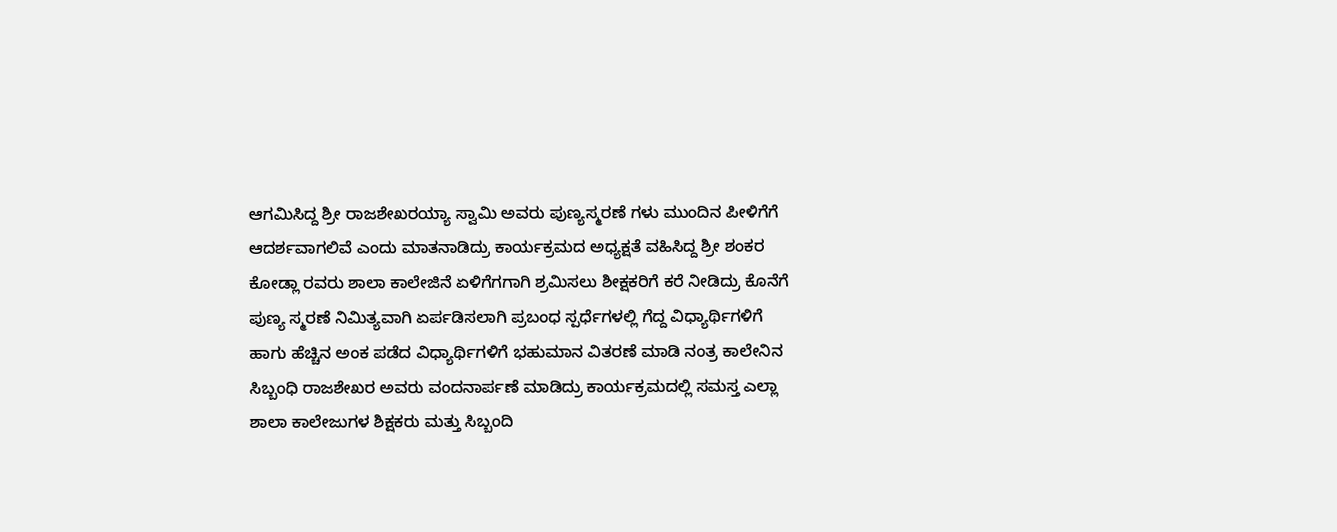ಆಗಮಿಸಿದ್ದ ಶ್ರೀ ರಾಜಶೇಖರಯ್ಯಾ ಸ್ವಾಮಿ ಅವರು ಪುಣ್ಯಸ್ಮರಣೆ ಗಳು ಮುಂದಿನ ಪೀಳಿಗೆಗೆ ಆದರ್ಶವಾಗಲಿವೆ ಎಂದು ಮಾತನಾಡಿದ್ರು ಕಾರ್ಯಕ್ರಮದ ಅಧ್ಯಕ್ಷತೆ ವಹಿಸಿದ್ದ ಶ್ರೀ ಶಂಕರ ಕೋಡ್ಲಾ ರವರು ಶಾಲಾ ಕಾಲೇಜಿನೆ ಏಳಿಗೆಗಗಾಗಿ ಶ್ರಮಿಸಲು ಶೀಕ್ಷಕರಿಗೆ ಕರೆ ನೀಡಿದ್ರು ಕೊನೆಗೆ ಪುಣ್ಯ ಸ್ಮರಣೆ ನಿಮಿತ್ಯವಾಗಿ ಏರ್ಪಡಿಸಲಾಗಿ ಪ್ರಬಂಧ ಸ್ಪರ್ಧೆಗಳಲ್ಲಿ ಗೆದ್ದ ವಿಧ್ಯಾರ್ಥಿಗಳಿಗೆ ಹಾಗು ಹೆಚ್ಚಿನ ಅಂಕ ಪಡೆದ ವಿಧ್ಯಾರ್ಥಿಗಳಿಗೆ ಭಹುಮಾನ ವಿತರಣೆ ಮಾಡಿ ನಂತ್ರ ಕಾಲೇನಿನ ಸಿಬ್ಬಂಧಿ ರಾಜಶೇಖರ ಅವರು ವಂದನಾರ್ಪಣೆ ಮಾಡಿದ್ರು ಕಾರ್ಯಕ್ರಮದಲ್ಲಿ ಸಮಸ್ತ ಎಲ್ಲಾ ಶಾಲಾ ಕಾಲೇಜುಗಳ ಶಿಕ್ಷಕರು ಮತ್ತು ಸಿಬ್ಬಂದಿ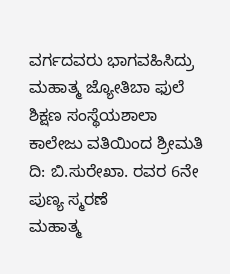ವರ್ಗದವರು ಭಾಗವಹಿಸಿದ್ರು
ಮಹಾತ್ಮ ಜ್ಯೋತಿಬಾ ಫುಲೆ ಶಿಕ್ಷಣ ಸಂಸ್ಥೆಯಶಾಲಾ ಕಾಲೇಜು ವತಿಯಿಂದ ಶ್ರೀಮತಿ ದಿ: ಬಿ.ಸುರೇಖಾ. ರವರ 6ನೇ ಪುಣ್ಯ ಸ್ಮರಣೆ
ಮಹಾತ್ಮ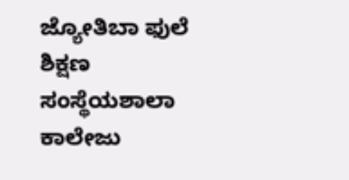ಜ್ಯೋತಿಬಾ ಫುಲೆ ಶಿಕ್ಷಣ ಸಂಸ್ಥೆಯಶಾಲಾ ಕಾಲೇಜು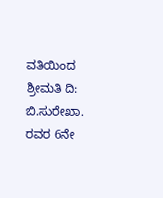ವತಿಯಿಂದ ಶ್ರೀಮತಿ ದಿ: ಬಿ.ಸುರೇಖಾ. ರವರ 6ನೇ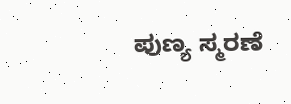ಪುಣ್ಯ ಸ್ಮರಣೆ